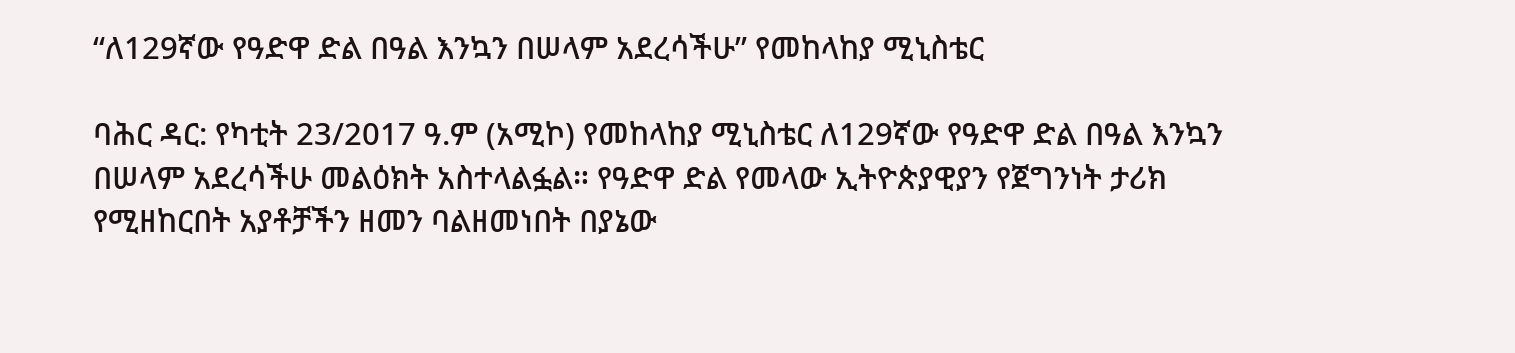“ለ129ኛው የዓድዋ ድል በዓል እንኳን በሠላም አደረሳችሁ” የመከላከያ ሚኒስቴር

ባሕር ዳር: የካቲት 23/2017 ዓ.ም (አሚኮ) የመከላከያ ሚኒስቴር ለ129ኛው የዓድዋ ድል በዓል እንኳን በሠላም አደረሳችሁ መልዕክት አስተላልፏል። የዓድዋ ድል የመላው ኢትዮጵያዊያን የጀግንነት ታሪክ የሚዘከርበት አያቶቻችን ዘመን ባልዘመነበት በያኔው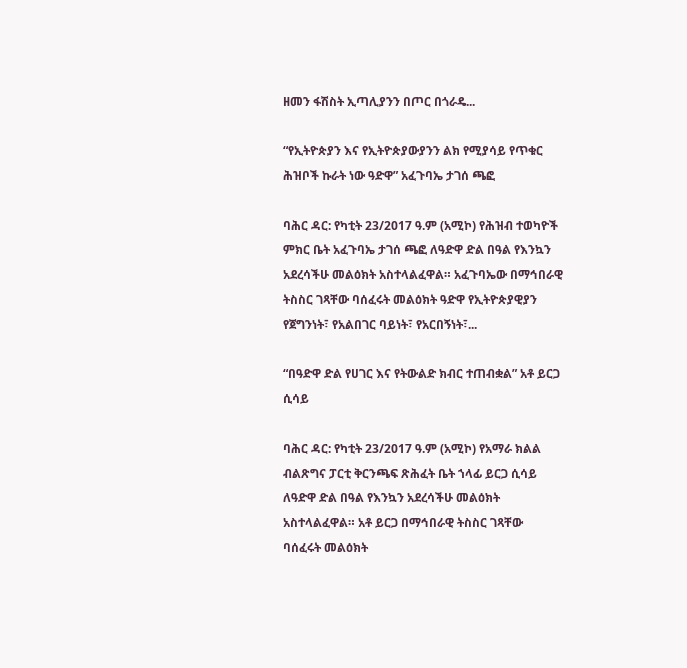ዘመን ፋሽስት ኢጣሊያንን በጦር በጎራዴ...

“የኢትዮጵያን እና የኢትዮጵያውያንን ልክ የሚያሳይ የጥቁር ሕዝቦች ኩራት ነው ዓድዋ” አፈጉባኤ ታገሰ ጫፎ

ባሕር ዳር: የካቲት 23/2017 ዓ.ም (አሚኮ) የሕዝብ ተወካዮች ምክር ቤት አፈጉባኤ ታገሰ ጫፎ ለዓድዋ ድል በዓል የእንኳን አደረሳችሁ መልዕክት አስተላልፈዋል። አፈጉባኤው በማኅበራዊ ትስስር ገጻቸው ባሰፈሩት መልዕክት ዓድዋ የኢትዮጵያዊያን የጀግንነት፣ የአልበገር ባይነት፣ የአርበኝነት፣...

“በዓድዋ ድል የሀገር እና የትውልድ ክብር ተጠብቋል” አቶ ይርጋ ሲሳይ

ባሕር ዳር: የካቲት 23/2017 ዓ.ም (አሚኮ) የአማራ ክልል ብልጽግና ፓርቲ ቅርንጫፍ ጽሕፈት ቤት ኀላፊ ይርጋ ሲሳይ ለዓድዋ ድል በዓል የእንኳን አደረሳችሁ መልዕክት አስተላልፈዋል። አቶ ይርጋ በማኅበራዊ ትስስር ገጻቸው ባሰፈሩት መልዕክት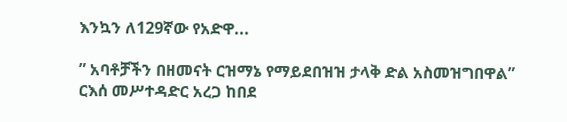እንኳን ለ129ኛው የአድዋ...

” አባቶቻችን በዘመናት ርዝማኔ የማይደበዝዝ ታላቅ ድል አስመዝግበዋል” ርእሰ መሥተዳድር አረጋ ከበደ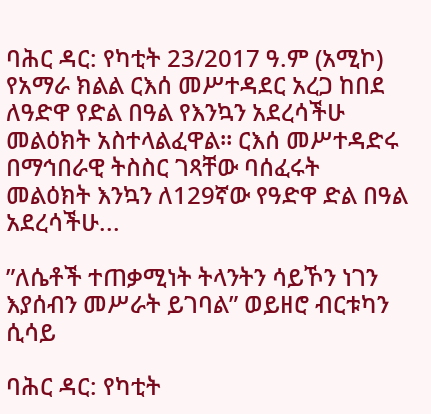ባሕር ዳር: የካቲት 23/2017 ዓ.ም (አሚኮ) የአማራ ክልል ርእሰ መሥተዳደር አረጋ ከበደ ለዓድዋ የድል በዓል የእንኳን አደረሳችሁ መልዕክት አስተላልፈዋል። ርእሰ መሥተዳድሩ በማኅበራዊ ትስስር ገጻቸው ባሰፈሩት መልዕክት እንኳን ለ129ኛው የዓድዋ ድል በዓል አደረሳችሁ...

”ለሴቶች ተጠቃሚነት ትላንትን ሳይኾን ነገን እያሰብን መሥራት ይገባል” ወይዘሮ ብርቱካን ሲሳይ

ባሕር ዳር: የካቲት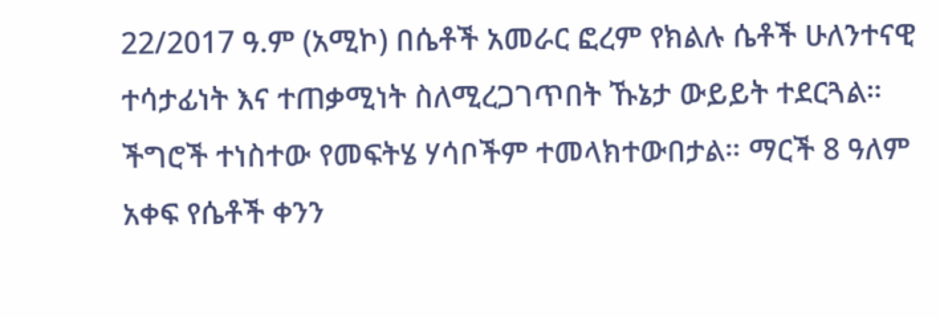22/2017 ዓ.ም (አሚኮ) በሴቶች አመራር ፎረም የክልሉ ሴቶች ሁለንተናዊ ተሳታፊነት እና ተጠቃሚነት ስለሚረጋገጥበት ኹኔታ ውይይት ተደርጓል። ችግሮች ተነስተው የመፍትሄ ሃሳቦችም ተመላክተውበታል። ማርች 8 ዓለም አቀፍ የሴቶች ቀንን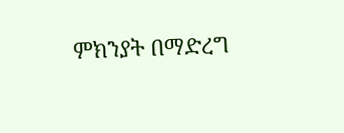ምክንያት በማድረግ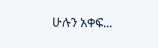ሁሉን አቀፍ...